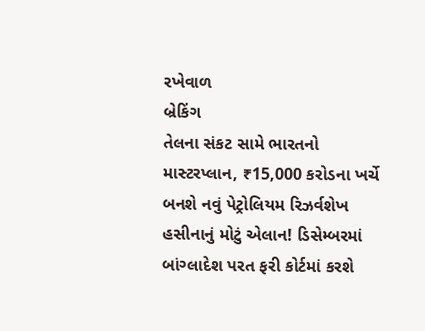રખેવાળ
બ્રેકિંગ
તેલના સંકટ સામે ભારતનો માસ્ટરપ્લાન, ₹15,000 કરોડના ખર્ચે બનશે નવું પેટ્રોલિયમ રિઝર્વશેખ હસીનાનું મોટું એલાન! ડિસેમ્બરમાં બાંગ્લાદેશ પરત ફરી કોર્ટમાં કરશે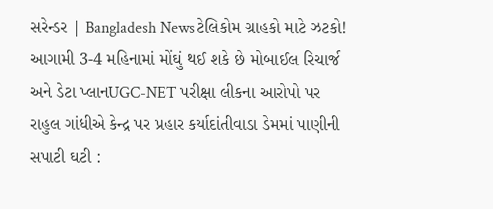સરેન્ડર | Bangladesh Newsટેલિકોમ ગ્રાહકો માટે ઝટકો! આગામી 3-4 મહિનામાં મોંઘું થઈ શકે છે મોબાઈલ રિચાર્જ અને ડેટા પ્લાનUGC-NET પરીક્ષા લીકના આરોપો પર રાહુલ ગાંધીએ કેન્દ્ર પર પ્રહાર કર્યાદાંતીવાડા ડેમમાં પાણીની સપાટી ઘટી :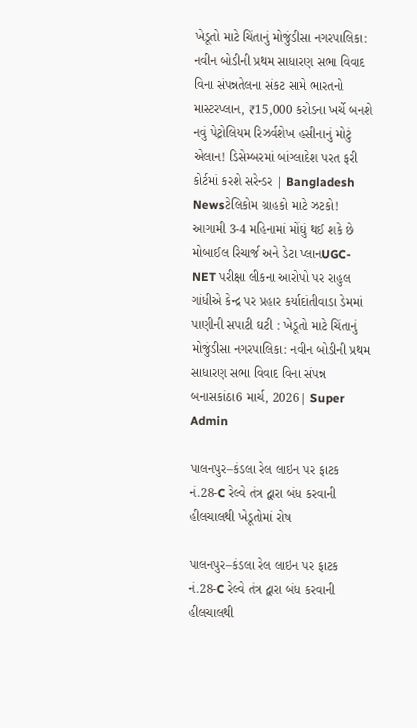ખેડૂતો માટે ચિંતાનું મોજુંડીસા નગરપાલિકા: નવીન બોડીની પ્રથમ સાધારણ સભા વિવાદ વિના સંપન્નતેલના સંકટ સામે ભારતનો માસ્ટરપ્લાન, ₹15,000 કરોડના ખર્ચે બનશે નવું પેટ્રોલિયમ રિઝર્વશેખ હસીનાનું મોટું એલાન! ડિસેમ્બરમાં બાંગ્લાદેશ પરત ફરી કોર્ટમાં કરશે સરેન્ડર | Bangladesh Newsટેલિકોમ ગ્રાહકો માટે ઝટકો! આગામી 3-4 મહિનામાં મોંઘું થઈ શકે છે મોબાઈલ રિચાર્જ અને ડેટા પ્લાનUGC-NET પરીક્ષા લીકના આરોપો પર રાહુલ ગાંધીએ કેન્દ્ર પર પ્રહાર કર્યાદાંતીવાડા ડેમમાં પાણીની સપાટી ઘટી : ખેડૂતો માટે ચિંતાનું મોજુંડીસા નગરપાલિકા: નવીન બોડીની પ્રથમ સાધારણ સભા વિવાદ વિના સંપન્ન
બનાસકાંઠા6 માર્ચ, 2026| Super Admin

પાલનપુર–કંડલા રેલ લાઇન પર ફાટક નં.28-C રેલ્વે તંત્ર દ્વારા બંધ કરવાની હીલચાલથી ખેડૂતોમાં રોષ

પાલનપુર–કંડલા રેલ લાઇન પર ફાટક નં.28-C રેલ્વે તંત્ર દ્વારા બંધ કરવાની હીલચાલથી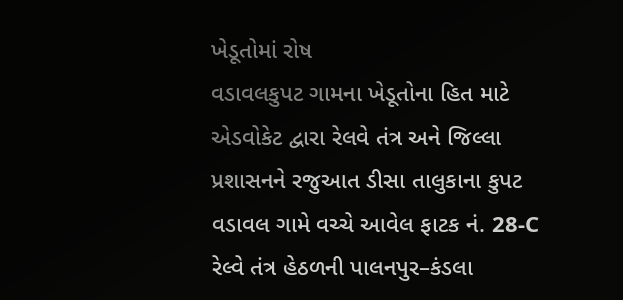ખેડૂતોમાં રોષ
વડાવલકુપટ ગામના ખેડૂતોના હિત માટે એડવોકેટ દ્વારા રેલવે તંત્ર અને જિલ્લા પ્રશાસનને રજુઆત ડીસા તાલુકાના કુપટ વડાવલ ગામે વચ્ચે આવેલ ફાટક નં. 28-C રેલ્વે તંત્ર હેઠળની પાલનપુર–કંડલા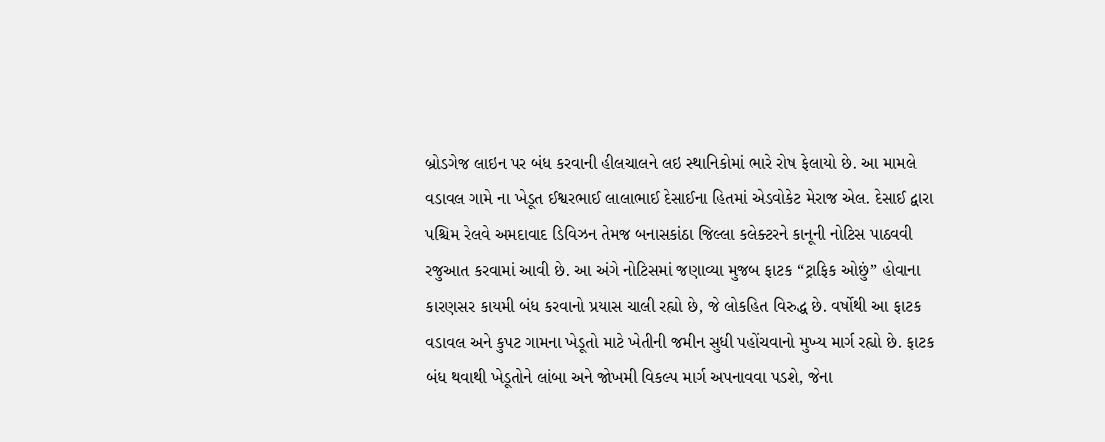બ્રોડગેજ લાઇન પર બંધ કરવાની હીલચાલને લઇ સ્થાનિકોમાં ભારે રોષ ફેલાયો છે. આ મામલે વડાવલ ગામે ના ખેડૂત ઈશ્વરભાઈ લાલાભાઈ દેસાઈના હિતમાં એડવોકેટ મેરાજ એલ. દેસાઈ દ્વારા પશ્ચિમ રેલવે અમદાવાદ ડિવિઝન તેમજ બનાસકાંઠા જિલ્લા કલેક્ટરને કાનૂની નોટિસ પાઠવવી રજુઆત કરવામાં આવી છે. આ અંગે નોટિસમાં જણાવ્યા મુજબ ફાટક “ટ્રાફિક ઓછું” હોવાના કારણસર કાયમી બંધ કરવાનો પ્રયાસ ચાલી રહ્યો છે, જે લોકહિત વિરુદ્ધ છે. વર્ષોથી આ ફાટક વડાવલ અને કુપટ ગામના ખેડૂતો માટે ખેતીની જમીન સુધી પહોંચવાનો મુખ્ય માર્ગ રહ્યો છે. ફાટક બંધ થવાથી ખેડૂતોને લાંબા અને જોખમી વિકલ્પ માર્ગ અપનાવવા પડશે, જેના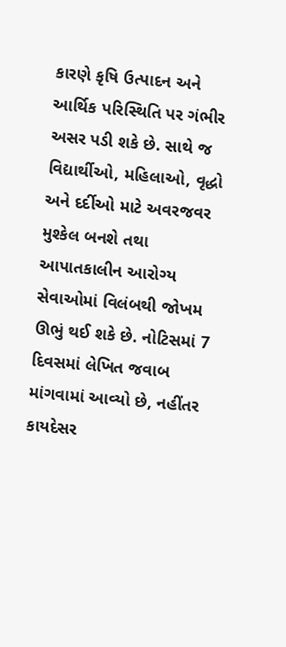કારણે કૃષિ ઉત્પાદન અને આર્થિક પરિસ્થિતિ પર ગંભીર અસર પડી શકે છે. સાથે જ વિદ્યાર્થીઓ, મહિલાઓ, વૃદ્ધો અને દર્દીઓ માટે અવરજવર મુશ્કેલ બનશે તથા આપાતકાલીન આરોગ્ય સેવાઓમાં વિલંબથી જોખમ ઊભું થઈ શકે છે. નોટિસમાં 7 દિવસમાં લેખિત જવાબ માંગવામાં આવ્યો છે, નહીંતર કાયદેસર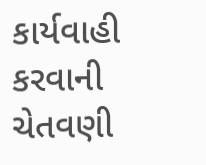કાર્યવાહી કરવાની ચેતવણી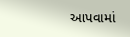આપવામાં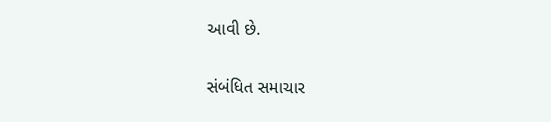આવી છે.

સંબંધિત સમાચાર